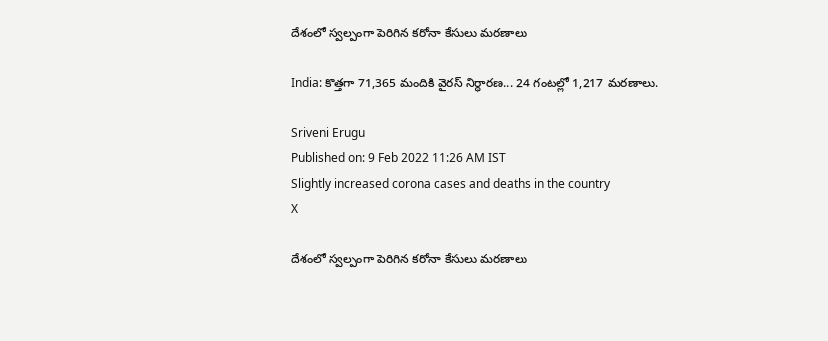దేశంలో స్వల్పంగా పెరిగిన కరోనా కేసులు మరణాలు

India: కొత్తగా 71,365 మందికి వైరస్ నిర్ధారణ... 24 గంటల్లో 1,217 మరణాలు.

Sriveni Erugu
Published on: 9 Feb 2022 11:26 AM IST
Slightly increased corona cases and deaths in the country
X

దేశంలో స్వల్పంగా పెరిగిన కరోనా కేసులు మరణాలు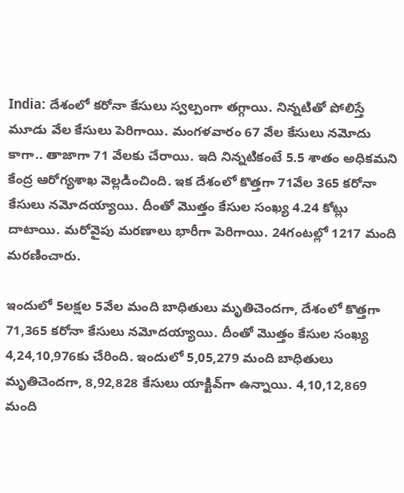India: దేశంలో కరోనా కేసులు స్వల్పంగా తగ్గాయి. నిన్నటితో పోలిస్తే మూడు వేల కేసులు పెరిగాయి. మంగళవారం 67 వేల కేసులు నమోదు కాగా.. తాజాగా 71 వేలకు చేరాయి. ఇది నిన్నటికంటే 5.5 శాతం అధికమని కేంద్ర ఆరోగ్యశాఖ వెల్లడించింది. ఇక దేశంలో కొత్తగా 71వేల 365 కరోనా కేసులు నమోదయ్యాయి. దీంతో మొత్తం కేసుల సంఖ్య 4.24 కోట్లు దాటాయి. మరోవైపు మరణాలు భారీగా పెరిగాయి. 24గంటల్లో 1217 మంది మరణించారు.

ఇందులో 5లక్షల 5వేల మంది బాధితులు మృతిచెందగా, దేశంలో కొత్తగా 71,365 కరోనా కేసులు నమోదయ్యాయి. దీంతో మొత్తం కేసుల సంఖ్య 4,24,10,976కు చేరింది. ఇందులో 5,05,279 మంది బాధితులు మృతిచెందగా, 8,92,828 కేసులు యాక్టివ్‌గా ఉన్నాయి. 4,10,12,869 మంది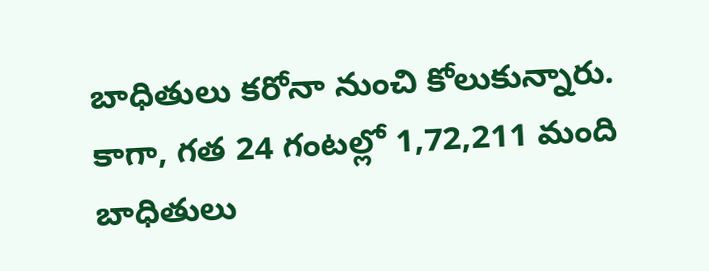బాధితులు కరోనా నుంచి కోలుకున్నారు. కాగా, గత 24 గంటల్లో 1,72,211 మంది బాధితులు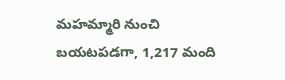మహమ్మారి నుంచి బయటపడగా, 1,217 మంది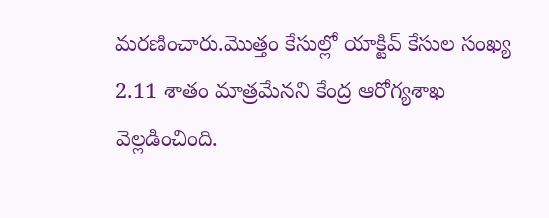మరణించారు.మొత్తం కేసుల్లో యాక్టివ్‌ కేసుల సంఖ్య 2.11 శాతం మాత్రమేనని కేంద్ర ఆరోగ్యశాఖ వెల్లడించింది.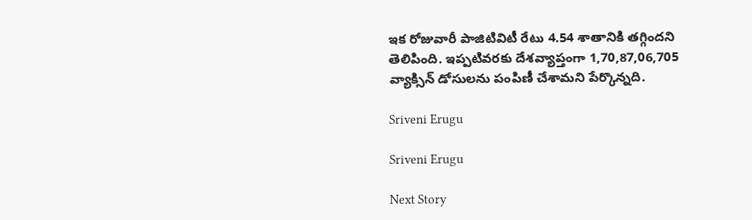ఇక రోజువారీ పాజిటివిటీ రేటు 4.54 శాతానికి తగ్గిందని తెలిపింది. ఇప్పటివరకు దేశవ్యాప్తంగా 1,70,87,06,705 వ్యాక్సిన్‌ డోసులను పంపిణీ చేశామని పేర్కొన్నది.

Sriveni Erugu

Sriveni Erugu

Next Story